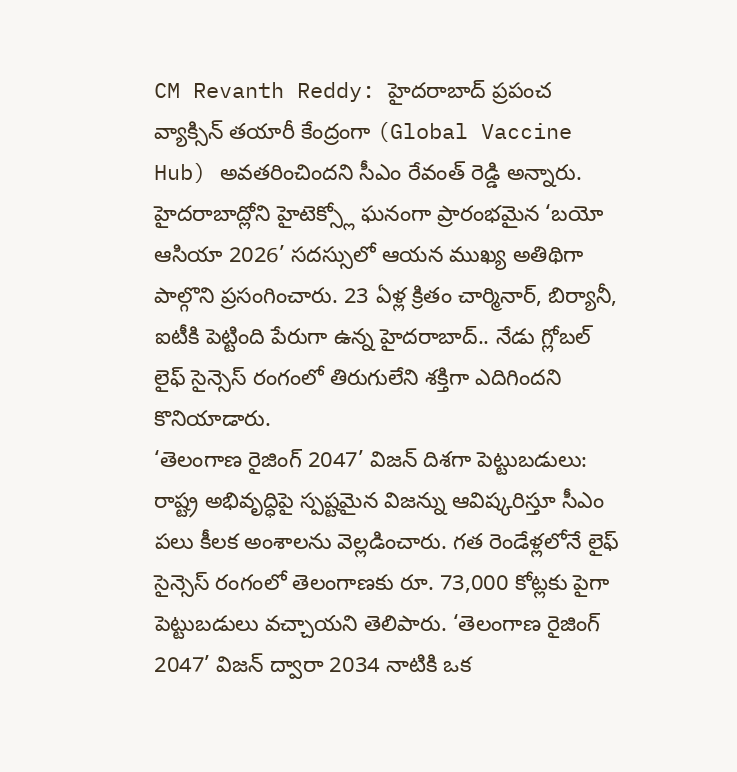CM Revanth Reddy: హైదరాబాద్ ప్రపంచ వ్యాక్సిన్ తయారీ కేంద్రంగా (Global Vaccine Hub) అవతరించిందని సీఎం రేవంత్ రెడ్డి అన్నారు. హైదరాబాద్లోని హైటెక్స్లో ఘనంగా ప్రారంభమైన ‘బయో ఆసియా 2026’ సదస్సులో ఆయన ముఖ్య అతిథిగా పాల్గొని ప్రసంగించారు. 23 ఏళ్ల క్రితం చార్మినార్, బిర్యానీ, ఐటీకి పెట్టింది పేరుగా ఉన్న హైదరాబాద్.. నేడు గ్లోబల్ లైఫ్ సైన్సెస్ రంగంలో తిరుగులేని శక్తిగా ఎదిగిందని కొనియాడారు.
‘తెలంగాణ రైజింగ్ 2047’ విజన్ దిశగా పెట్టుబడులు: రాష్ట్ర అభివృద్ధిపై స్పష్టమైన విజన్ను ఆవిష్కరిస్తూ సీఎం పలు కీలక అంశాలను వెల్లడించారు. గత రెండేళ్లలోనే లైఫ్ సైన్సెస్ రంగంలో తెలంగాణకు రూ. 73,000 కోట్లకు పైగా పెట్టుబడులు వచ్చాయని తెలిపారు. ‘తెలంగాణ రైజింగ్ 2047’ విజన్ ద్వారా 2034 నాటికి ఒక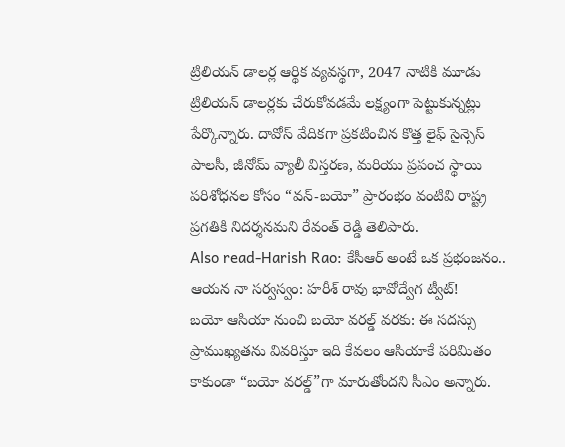ట్రిలియన్ డాలర్ల ఆర్థిక వ్యవస్థగా, 2047 నాటికి మూడు ట్రిలియన్ డాలర్లకు చేరుకోవడమే లక్ష్యంగా పెట్టుకున్నట్లు పేర్కొన్నారు. దావోస్ వేదికగా ప్రకటించిన కొత్త లైఫ్ సైన్సెస్ పాలసీ, జీనోమ్ వ్యాలీ విస్తరణ, మరియు ప్రపంచ స్థాయి పరిశోధనల కోసం “వన్-బయో” ప్రారంభం వంటివి రాష్ట్ర ప్రగతికి నిదర్శనమని రేవంత్ రెడ్డి తెలిపారు.
Also read-Harish Rao: కేసీఆర్ అంటే ఒక ప్రభంజనం.. ఆయన నా సర్వస్వం: హరీశ్ రావు భావోద్వేగ ట్వీట్!
బయో ఆసియా నుంచి బయో వరల్డ్ వరకు: ఈ సదస్సు ప్రాముఖ్యతను వివరిస్తూ ఇది కేవలం ఆసియాకే పరిమితం కాకుండా “బయో వరల్డ్”గా మారుతోందని సీఎం అన్నారు.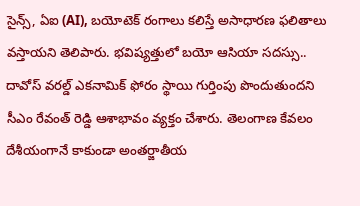సైన్స్, ఏఐ (AI), బయోటెక్ రంగాలు కలిస్తే అసాధారణ ఫలితాలు వస్తాయని తెలిపారు. భవిష్యత్తులో బయో ఆసియా సదస్సు.. దావోస్ వరల్డ్ ఎకనామిక్ ఫోరం స్థాయి గుర్తింపు పొందుతుందని సీఎం రేవంత్ రెడ్డి ఆశాభావం వ్యక్తం చేశారు. తెలంగాణ కేవలం దేశీయంగానే కాకుండా అంతర్జాతీయ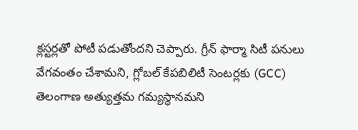క్లస్టర్లతో పోటీ పడుతోందని చెప్పారు. గ్రీన్ ఫార్మా సిటీ పనులు వేగవంతం చేశామని, గ్లోబల్ కేపబిలిటీ సెంటర్లకు (GCC) తెలంగాణ అత్యుత్తమ గమ్యస్థానమని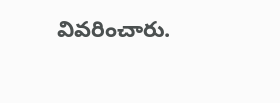వివరించారు.